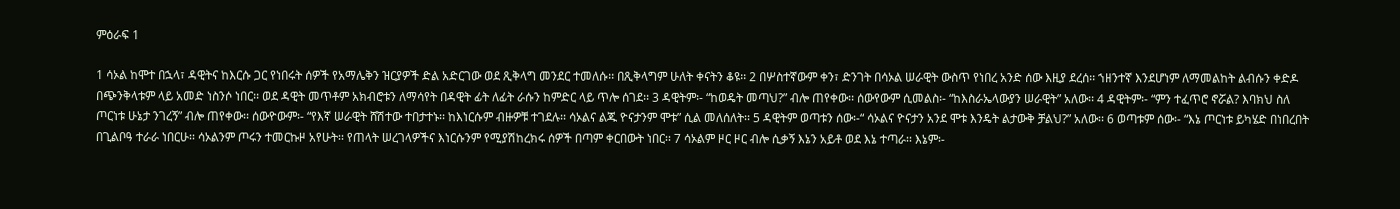ምዕራፍ 1

1 ሳኦል ከሞተ በኋላ፣ ዳዊትና ከእርሱ ጋር የነበሩት ሰዎች የአማሌቅን ዝርያዎች ድል አድርገው ወደ ጺቅላግ መንደር ተመለሱ፡፡ በጺቅላግም ሁለት ቀናትን ቆዩ፡፡ 2 በሦስተኛውም ቀን፣ ድንገት በሳኦል ሠራዊት ውስጥ የነበረ አንድ ሰው እዚያ ደረሰ፡፡ ኀዘንተኛ እንደሆነም ለማመልከት ልብሱን ቀድዶ በጭንቅላቱም ላይ አመድ ነስንሶ ነበር፡፡ ወደ ዳዊት መጥቶም አክብሮቱን ለማሳየት በዳዊት ፊት ለፊት ራሱን ከምድር ላይ ጥሎ ሰገደ፡፡ 3 ዳዊትም፡- “ከወዴት መጣህ?” ብሎ ጠየቀው፡፡ ሰውየውም ሲመልስ፡- “ከእስራኤላውያን ሠራዊት” አለው፡፡ 4 ዳዊትም፡- “ምን ተፈጥሮ ኖሯል? እባክህ ስለ ጦርነቱ ሁኔታ ንገረኝ” ብሎ ጠየቀው፡፡ ሰውዮውም፡- “የእኛ ሠራዊት ሸሽተው ተበታተኑ፡፡ ከእነርሱም ብዙዎቹ ተገደሉ፡፡ ሳኦልና ልጁ ዮናታንም ሞቱ” ሲል መለሰለት፡፡ 5 ዳዊትም ወጣቱን ሰው፡-“ ሳኦልና ዮናታን አንደ ሞቱ እንዴት ልታውቅ ቻልህ?” አለው፡፡ 6 ወጣቱም ሰው፡- “እኔ ጦርነቱ ይካሄድ በነበረበት በጊልቦዓ ተራራ ነበርሁ፡፡ ሳኦልንም ጦሩን ተመርኩዞ አየሁት፡፡ የጠላት ሠረገላዎችና እነርሱንም የሚያሽከረክሩ ሰዎች በጣም ቀርበውት ነበር፡፡ 7 ሳኦልም ዞር ዞር ብሎ ሲቃኝ እኔን አይቶ ወደ እኔ ተጣራ፡፡ እኔም፡-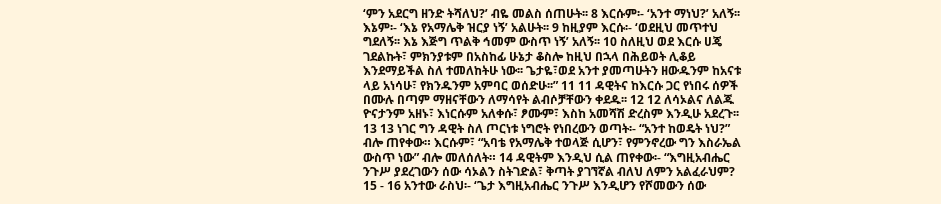‘ምን አደርግ ዘንድ ትሻለህ?’ ብዬ መልስ ሰጠሁት፡፡ 8 እርሱም፡- ‘አንተ ማነህ?’ አለኝ፡፡ እኔም፡- ‘እኔ የአማሌቅ ዝርያ ነኝ’ አልሁት፡፡ 9 ከዚያም እርሱ፡- ‘ወደዚህ መጥተህ ግደለኝ፡፡ እኔ እጅግ ጥልቅ ኅመም ውስጥ ነኝ’ አለኝ፡፡ 10 ስለዚህ ወደ እርሱ ሀጄ ገደልኩት፣ ምክንያቱም በአስከፊ ሁኔታ ቆስሎ ከዚህ በኋላ በሕይወት ሊቆይ እንደማይችል ስለ ተመለከትሁ ነው፡፡ ጌታዬ፣ወደ አንተ ያመጣሁትን ዘውዱንም ከአናቱ ላይ አነሳሁ፣ የክንዱንም አምባር ወሰድሁ፡፡” 11 11 ዳዊትና ከእርሱ ጋር የነበሩ ሰዎች በሙሉ በጣም ማዘናቸውን ለማሳየት ልብሶቻቸውን ቀደዱ፡፡ 12 12 ለሳኦልና ለልጁ ዮናታንም አዘኑ፣ እነርሱም አለቀሱ፣ ፆሙም፣ እስከ አመሻሽ ድረስም እንዲሁ አደረጉ፡፡ 13 13 ነገር ግን ዳዊት ስለ ጦርነቱ ነግሮት የነበረውን ወጣት፡- “አንተ ከወዴት ነህ?” ብሎ ጠየቀው። እርሱም፣ “አባቴ የአማሌቅ ተወላጅ ሲሆን፣ የምንኖረው ግን እስራኤል ውስጥ ነው” ብሎ መለሰለት። 14 ዳዊትም እንዲህ ሲል ጠየቀው፡- “እግዚአብሔር ንጉሥ ያደረገውን ሰው ሳኦልን ስትገድል፣ ቅጣት ያገኘኛል ብለህ ለምን አልፈራህም? 15 - 16 አንተው ራስህ፡- ‘ጌታ እግዚአብሔር ንጉሥ እንዲሆን የሾመውን ሰው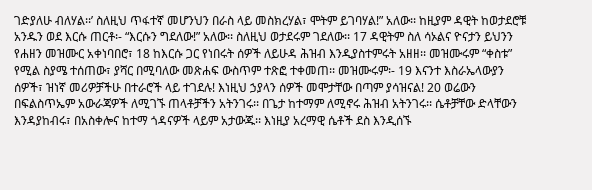ገድያለሁ ብለሃል፡፡’ ስለዚህ ጥፋተኛ መሆንህን በራስ ላይ መስክረሃል፣ ሞትም ይገባሃል!” አለው፡፡ ከዚያም ዳዊት ከወታደሮቹ አንዱን ወደ እርሱ ጠርቶ፡- “እርሱን ግደለው!” አለው፡፡ ስለዚህ ወታደሩም ገደለው፡፡ 17 ዳዊትም ስለ ሳኦልና ዮናታን ይህንን የሐዘን መዝሙር አቀነባበሮ፣ 18 ከእርሱ ጋር የነበሩት ሰዎች ለይሁዳ ሕዝብ እንዲያስተምሩት አዘዘ፡፡ መዝሙሩም “ቀስቱ” የሚል ስያሜ ተሰጠው፣ ያሻር በሚባለው መጽሐፍ ውስጥም ተጽፎ ተቀመጠ፡፡ መዝሙሩም፡- 19 እናንተ እስራኤላውያን ሰዎች፣ ዝነኛ መሪዎቻችሁ በተራሮች ላይ ተገደሉ! እነዚህ ኃያላን ሰዎች መሞታቸው በጣም ያሳዝናል! 20 ወሬውን በፍልስጥኤም አውራጃዎች ለሚገኙ ጠላቶቻችን አትንገሩ፡፡ በጌታ ከተማም ለሚኖሩ ሕዝብ አትንገሩ፡፡ ሴቶቻቸው ድላቸውን እንዳያከብሩ፣ በአስቀሎና ከተማ ጎዳናዎች ላይም አታውጁ፡፡ እነዚያ አረማዊ ሴቶች ደስ እንዲሰኙ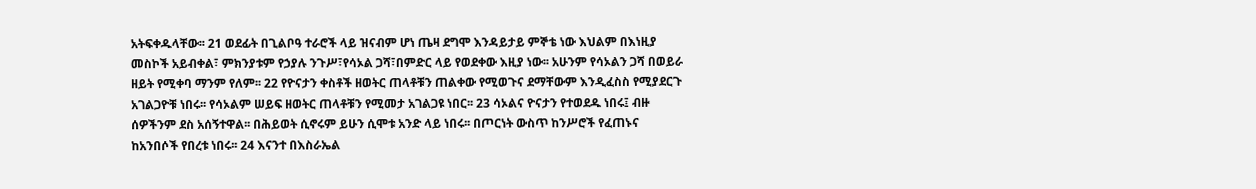አትፍቀዱላቸው፡፡ 21 ወደፊት በጊልቦዓ ተራሮች ላይ ዝናብም ሆነ ጤዛ ደግሞ እንዳይታይ ምኞቴ ነው እህልም በእነዚያ መስኮች አይብቀል፣ ምክንያቱም የኃያሉ ንጉሥ፣የሳኦል ጋሻ፣በምድር ላይ የወደቀው እዚያ ነው፡፡ አሁንም የሳኦልን ጋሻ በወይራ ዘይት የሚቀባ ማንም የለም፡፡ 22 የዮናታን ቀስቶች ዘወትር ጠላቶቹን ጠልቀው የሚወጉና ደማቸውም እንዲፈስስ የሚያደርጉ አገልጋዮቹ ነበሩ፡፡ የሳኦልም ሠይፍ ዘወትር ጠላቶቹን የሚመታ አገልጋዩ ነበር፡፡ 23 ሳኦልና ዮናታን የተወደዱ ነበሩ፤ ብዙ ሰዎችንም ደስ አሰኝተዋል፡፡ በሕይወት ሲኖሩም ይሁን ሲሞቱ አንድ ላይ ነበሩ፡፡ በጦርነት ውስጥ ከንሥሮች የፈጠኑና ከአንበሶች የበረቱ ነበሩ፡፡ 24 እናንተ በእስራኤል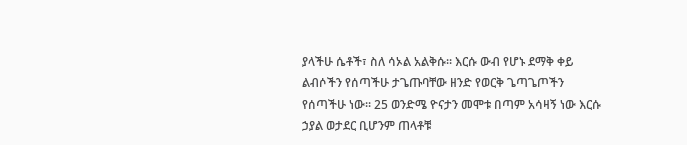ያላችሁ ሴቶች፣ ስለ ሳኦል አልቅሱ፡፡ እርሱ ውብ የሆኑ ደማቅ ቀይ ልብሶችን የሰጣችሁ ታጌጡባቸው ዘንድ የወርቅ ጌጣጌጦችን የሰጣችሁ ነው፡፡ 25 ወንድሜ ዮናታን መሞቱ በጣም አሳዛኝ ነው እርሱ ኃያል ወታደር ቢሆንም ጠላቶቹ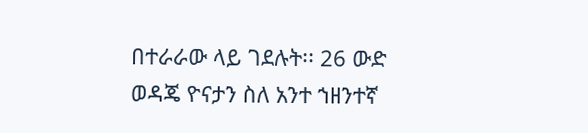በተራራው ላይ ገደሉት፡፡ 26 ውድ ወዳጄ ዮናታን ስለ አንተ ኀዘንተኛ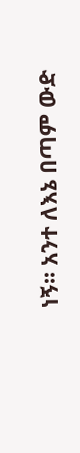ነኝ፡፡ አንተ ለእኔ በጣም ውድ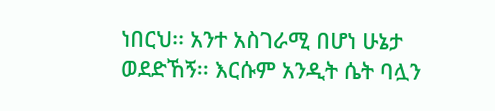ነበርህ፡፡ አንተ አስገራሚ በሆነ ሁኔታ ወደድኸኝ፡፡ እርሱም አንዲት ሴት ባሏን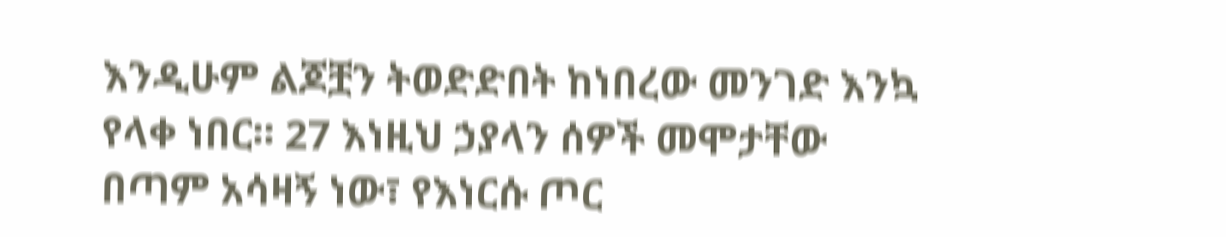እንዲሁም ልጆቿን ትወድድበት ከነበረው መንገድ እንኳ የላቀ ነበር፡፡ 27 እነዚህ ኃያላን ሰዎች መሞታቸው በጣም አሳዛኝ ነው፣ የእነርሱ ጦር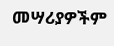መሣሪያዎችም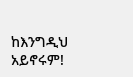ከእንግዲህ አይኖሩም!